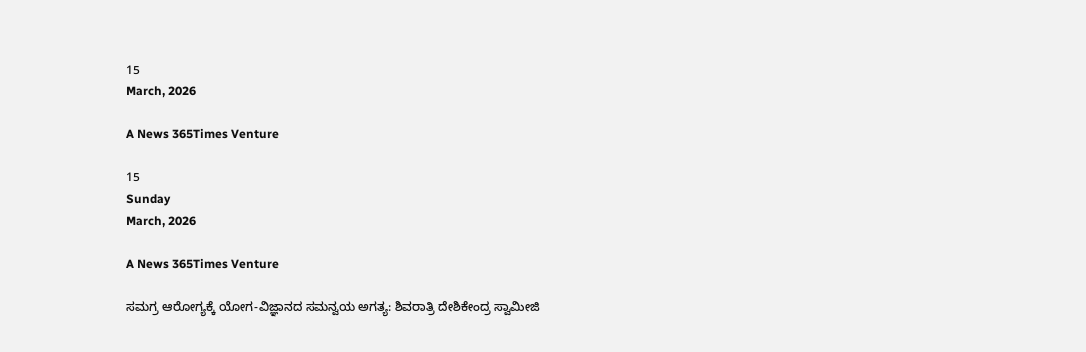15
March, 2026

A News 365Times Venture

15
Sunday
March, 2026

A News 365Times Venture

ಸಮಗ್ರ ಆರೋಗ್ಯಕ್ಕೆ ಯೋಗ-ವಿಜ್ಞಾನದ ಸಮನ್ವಯ ಅಗತ್ಯ: ಶಿವರಾತ್ರಿ ದೇಶಿಕೇಂದ್ರ ಸ್ವಾಮೀಜಿ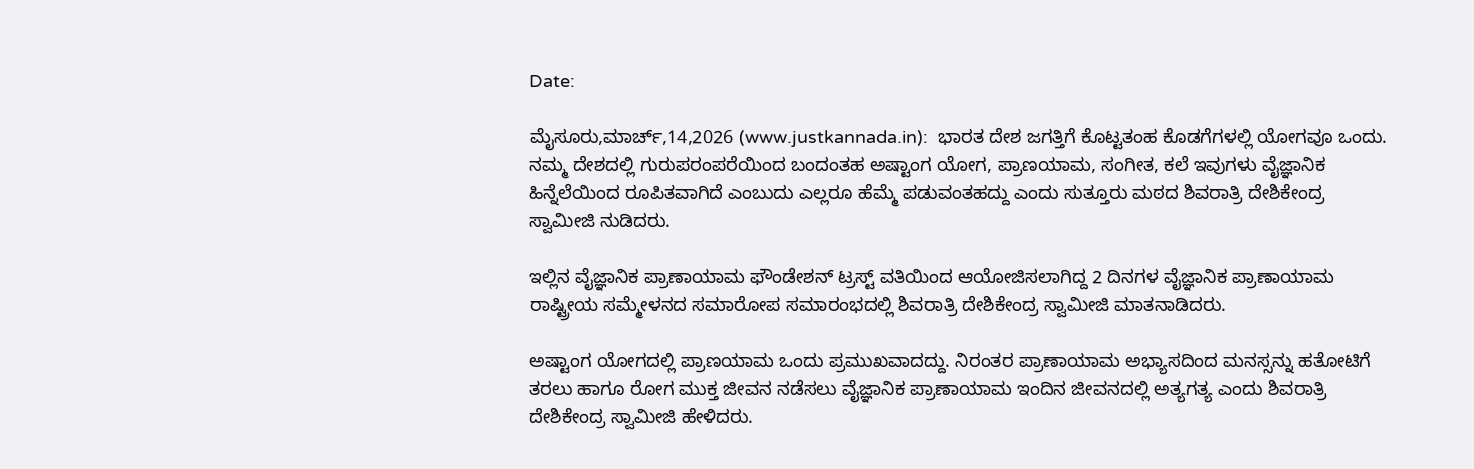Date:

ಮೈಸೂರು,ಮಾರ್ಚ್,14,2026 (www.justkannada.in):  ಭಾರತ ದೇಶ ಜಗತ್ತಿಗೆ ಕೊಟ್ಟತಂಹ ಕೊಡಗೆಗಳಲ್ಲಿ ಯೋಗವೂ ಒಂದು. ನಮ್ಮ ದೇಶದಲ್ಲಿ ಗುರುಪರಂಪರೆಯಿಂದ ಬಂದಂತಹ ಅಷ್ಟಾಂಗ ಯೋಗ, ಪ್ರಾಣಯಾಮ, ಸಂಗೀತ, ಕಲೆ ಇವುಗಳು ವೈಜ್ಞಾನಿಕ ಹಿನ್ನೆಲೆಯಿಂದ ರೂಪಿತವಾಗಿದೆ ಎಂಬುದು ಎಲ್ಲರೂ ಹೆಮ್ಮೆ ಪಡುವಂತಹದ್ದು ಎಂದು ಸುತ್ತೂರು ಮಠದ ಶಿವರಾತ್ರಿ ದೇಶಿಕೇಂದ್ರ ಸ್ವಾಮೀಜಿ ನುಡಿದರು.

ಇಲ್ಲಿನ ವೈಜ್ಞಾನಿಕ ಪ್ರಾಣಾಯಾಮ ಫೌಂಡೇಶನ್ ಟ್ರಸ್ಟ್ ವತಿಯಿಂದ ಆಯೋಜಿಸಲಾಗಿದ್ದ 2 ದಿನಗಳ ವೈಜ್ಞಾನಿಕ ಪ್ರಾಣಾಯಾಮ ರಾಷ್ಟ್ರೀಯ ಸಮ್ಮೇಳನದ ಸಮಾರೋಪ ಸಮಾರಂಭದಲ್ಲಿ ಶಿವರಾತ್ರಿ ದೇಶಿಕೇಂದ್ರ ಸ್ವಾಮೀಜಿ ಮಾತನಾಡಿದರು.

ಅಷ್ಟಾಂಗ ಯೋಗದಲ್ಲಿ ಪ್ರಾಣಯಾಮ ಒಂದು ಪ್ರಮುಖವಾದದ್ದು. ನಿರಂತರ ಪ್ರಾಣಾಯಾಮ ಅಭ್ಯಾಸದಿಂದ ಮನಸ್ಸನ್ನು ಹತೋಟಿಗೆ ತರಲು ಹಾಗೂ ರೋಗ ಮುಕ್ತ ಜೀವನ ನಡೆಸಲು ವೈಜ್ಞಾನಿಕ ಪ್ರಾಣಾಯಾಮ ಇಂದಿನ ಜೀವನದಲ್ಲಿ ಅತ್ಯಗತ್ಯ ಎಂದು ಶಿವರಾತ್ರಿ ದೇಶಿಕೇಂದ್ರ ಸ್ವಾಮೀಜಿ ಹೇಳಿದರು.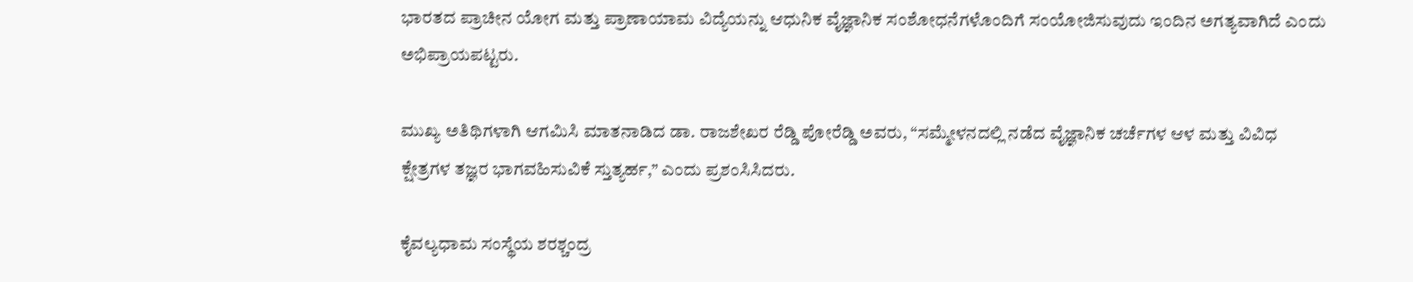ಭಾರತದ ಪ್ರಾಚೀನ ಯೋಗ ಮತ್ತು ಪ್ರಾಣಾಯಾಮ ವಿದ್ಯೆಯನ್ನು ಆಧುನಿಕ ವೈಜ್ಞಾನಿಕ ಸಂಶೋಧನೆಗಳೊಂದಿಗೆ ಸಂಯೋಜಿಸುವುದು ಇಂದಿನ ಅಗತ್ಯವಾಗಿದೆ ಎಂದು ಅಭಿಪ್ರಾಯಪಟ್ಟರು.

ಮುಖ್ಯ ಅತಿಥಿಗಳಾಗಿ ಆಗಮಿಸಿ ಮಾತನಾಡಿದ ಡಾ. ರಾಜಶೇಖರ ರೆಡ್ಡಿ ಪೋರೆಡ್ಡಿ ಅವರು, “ಸಮ್ಮೇಳನದಲ್ಲಿ ನಡೆದ ವೈಜ್ಞಾನಿಕ ಚರ್ಚೆಗಳ ಆಳ ಮತ್ತು ವಿವಿಧ ಕ್ಷೇತ್ರಗಳ ತಜ್ಞರ ಭಾಗವಹಿಸುವಿಕೆ ಸ್ತುತ್ಯರ್ಹ,” ಎಂದು ಪ್ರಶಂಸಿಸಿದರು.

ಕೈವಲ್ಯಧಾಮ ಸಂಸ್ಥೆಯ ಶರಶ್ಚಂದ್ರ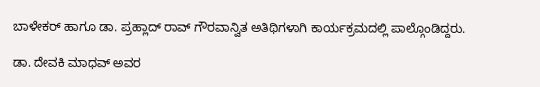ಬಾಳೇಕರ್ ಹಾಗೂ ಡಾ. ಪ್ರಹ್ಲಾದ್ ರಾವ್ ಗೌರವಾನ್ವಿತ ಅತಿಥಿಗಳಾಗಿ ಕಾರ್ಯಕ್ರಮದಲ್ಲಿ ಪಾಲ್ಗೊಂಡಿದ್ದರು.

ಡಾ. ದೇವಕಿ ಮಾಧವ್ ಅವರ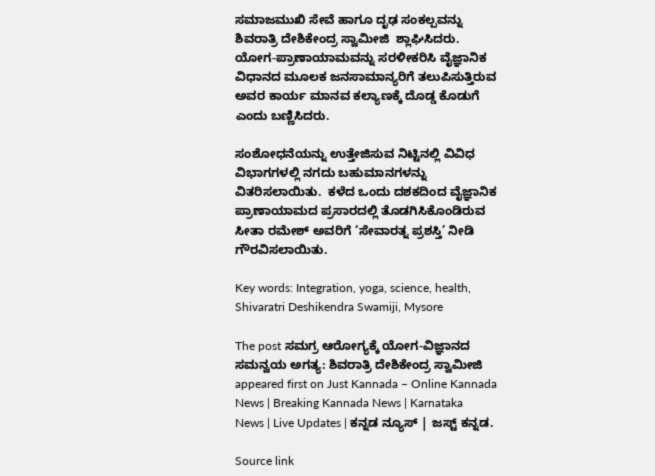ಸಮಾಜಮುಖಿ ಸೇವೆ ಹಾಗೂ ದೃಢ ಸಂಕಲ್ಪವನ್ನು ಶಿವರಾತ್ರಿ ದೇಶಿಕೇಂದ್ರ ಸ್ವಾಮೀಜಿ  ಶ್ಲಾಘಿಸಿದರು.  ಯೋಗ-ಪ್ರಾಣಾಯಾಮವನ್ನು ಸರಳೀಕರಿಸಿ ವೈಜ್ಞಾನಿಕ ವಿಧಾನದ ಮೂಲಕ ಜನಸಾಮಾನ್ಯರಿಗೆ ತಲುಪಿಸುತ್ತಿರುವ ಅವರ ಕಾರ್ಯ ಮಾನವ ಕಲ್ಯಾಣಕ್ಕೆ ದೊಡ್ಡ ಕೊಡುಗೆ ಎಂದು ಬಣ್ಣಿಸಿದರು.

ಸಂಶೋಧನೆಯನ್ನು ಉತ್ತೇಜಿಸುವ ನಿಟ್ಟಿನಲ್ಲಿ ವಿವಿಧ ವಿಭಾಗಗಳಲ್ಲಿ ನಗದು ಬಹುಮಾನಗಳನ್ನು ವಿತರಿಸಲಾಯಿತು.  ಕಳೆದ ಒಂದು ದಶಕದಿಂದ ವೈಜ್ಞಾನಿಕ ಪ್ರಾಣಾಯಾಮದ ಪ್ರಸಾರದಲ್ಲಿ ತೊಡಗಿಸಿಕೊಂಡಿರುವ ಸೀತಾ ರಮೇಶ್ ಅವರಿಗೆ ‘ಸೇವಾರತ್ನ ಪ್ರಶಸ್ತಿ’ ನೀಡಿ ಗೌರವಿಸಲಾಯಿತು.

Key words: Integration, yoga, science, health, Shivaratri Deshikendra Swamiji, Mysore

The post ಸಮಗ್ರ ಆರೋಗ್ಯಕ್ಕೆ ಯೋಗ-ವಿಜ್ಞಾನದ ಸಮನ್ವಯ ಅಗತ್ಯ: ಶಿವರಾತ್ರಿ ದೇಶಿಕೇಂದ್ರ ಸ್ವಾಮೀಜಿ appeared first on Just Kannada – Online Kannada News | Breaking Kannada News | Karnataka News | Live Updates | ಕನ್ನಡ ನ್ಯೂಸ್ | ಜಸ್ಟ್ ಕನ್ನಡ.

Source link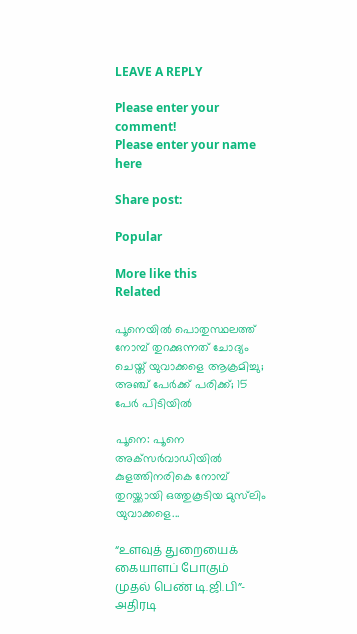LEAVE A REPLY

Please enter your comment!
Please enter your name here

Share post:

Popular

More like this
Related

പൂനെയില്‍ പൊതുസ്ഥലത്ത് നോമ്പ് തുറക്കുന്നത് ചോദ്യം ചെയ്ത് യുവാക്കളെ ആക്രമിച്ചു; അഞ്ച് പേര്‍ക്ക് പരിക്ക്; 15 പേര്‍ പിടിയില്‍

പൂനെ: പൂനെ അക്‌സര്‍വാഡിയില്‍ കുളത്തിനരികെ നോമ്പ് തുറയ്ക്കായി ഒത്തുകൂടിയ മുസ്‌ലിം യുവാക്കളെ...

“உளவுத் துறையைக் கையாளப் போகும் முதல் பெண் டி.ஜி.பி”- அதிரடி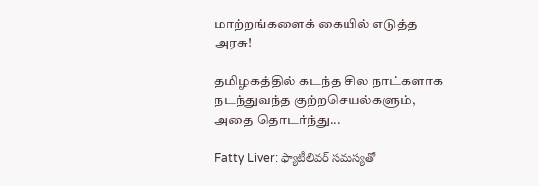மாற்றங்களைக் கையில் எடுத்த அரசு!

தமிழகத்தில் கடந்த சில நாட்களாக நடந்துவந்த குற்றசெயல்களும், அதை தொடர்ந்து...

Fatty Liver: ఫ్యాటీలివర్ సమస్యతో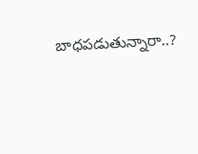బాధపడుతున్నారా..?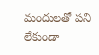మందులతో పని లేకుండా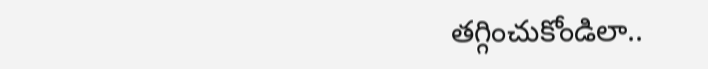తగ్గించుకోండిలా..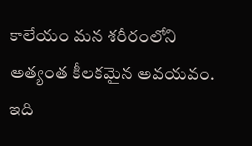కాలేయం మన శరీరంలోని అత్యంత కీలకమైన అవయవం. ఇది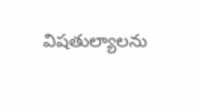విషతుల్యాలను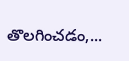తొలగించడం,...